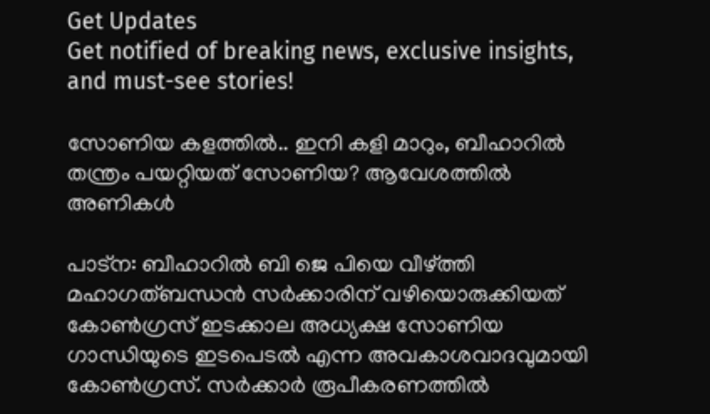Get Updates
Get notified of breaking news, exclusive insights, and must-see stories!

സോണിയ കളത്തില്‍.. ഇനി കളി മാറും, ബീഹാറില്‍ തന്ത്രം പയറ്റിയത് സോണിയ? ആവേശത്തില്‍ അണികള്‍

പാട്‌ന: ബീഹാറില്‍ ബി ജെ പിയെ വീഴ്ത്തി മഹാഗത്ബന്ധന്‍ സര്‍ക്കാരിന് വഴിയൊരുക്കിയത് കോണ്‍ഗ്രസ് ഇടക്കാല അധ്യക്ഷ സോണിയ ഗാന്ധിയുടെ ഇടപെടല്‍ എന്ന അവകാശവാദവുമായി കോണ്‍ഗ്രസ്. സര്‍ക്കാര്‍ രൂപീകരണത്തില്‍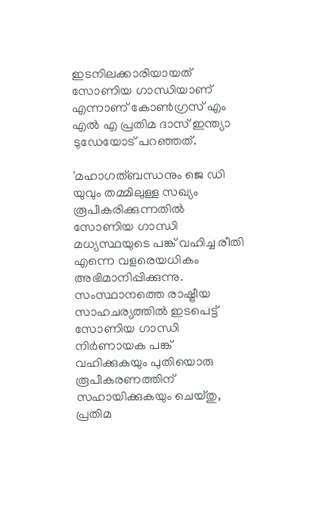ഇടനിലക്കാരിയായത് സോണിയ ഗാന്ധിയാണ് എന്നാണ് കോണ്‍ഗ്രസ് എം എല്‍ എ പ്രതിമ ദാസ് ഇന്ത്യാ ടുഡേയോട് പറഞ്ഞത്.

'മഹാഗത്ബന്ധനും ജെ ഡി യുവും തമ്മിലുള്ള സഖ്യം രൂപീകരിക്കുന്നതില്‍ സോണിയ ഗാന്ധി മധ്യസ്ഥയുടെ പങ്ക് വഹിച്ച രീതി എന്നെ വളരെയധികം അഭിമാനിപ്പിക്കുന്നു. സംസ്ഥാനത്തെ രാഷ്ട്രീയ സാഹചര്യത്തില്‍ ഇടപെട്ട് സോണിയ ഗാന്ധി നിര്‍ണായക പങ്ക് വഹിക്കുകയും പുതിയൊരു രൂപീകരണത്തിന് സഹായിക്കുകയും ചെയ്തു, പ്രതിമ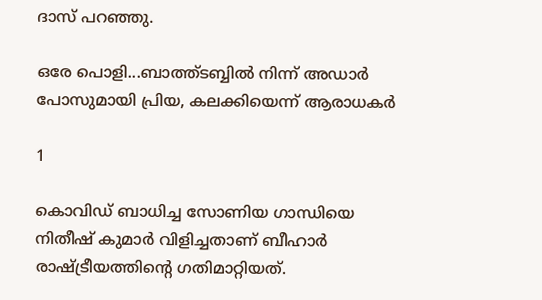ദാസ് പറഞ്ഞു.

ഒരേ പൊളി...ബാത്ത്ടബ്ബില്‍ നിന്ന് അഡാര്‍ പോസുമായി പ്രിയ, കലക്കിയെന്ന് ആരാധകര്‍

1

കൊവിഡ് ബാധിച്ച സോണിയ ഗാന്ധിയെ നിതീഷ് കുമാര്‍ വിളിച്ചതാണ് ബീഹാര്‍ രാഷ്ട്രീയത്തിന്റെ ഗതിമാറ്റിയത്.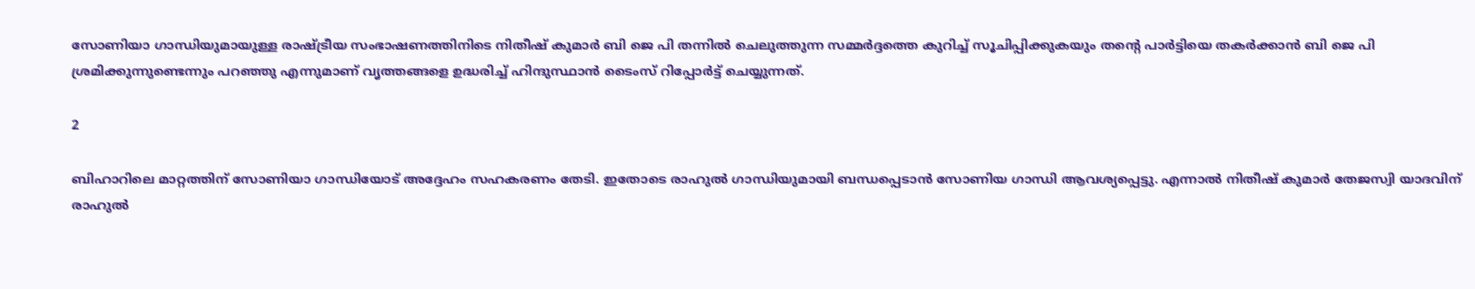സോണിയാ ഗാന്ധിയുമായുള്ള രാഷ്ട്രീയ സംഭാഷണത്തിനിടെ നിതീഷ് കുമാര്‍ ബി ജെ പി തന്നില്‍ ചെലുത്തുന്ന സമ്മര്‍ദ്ദത്തെ കുറിച്ച് സൂചിപ്പിക്കുകയും തന്റെ പാര്‍ട്ടിയെ തകര്‍ക്കാന്‍ ബി ജെ പി ശ്രമിക്കുന്നുണ്ടെന്നും പറഞ്ഞു എന്നുമാണ് വൃത്തങ്ങളെ ഉദ്ധരിച്ച് ഹിന്ദുസ്ഥാന്‍ ടൈംസ് റിപ്പോര്‍ട്ട് ചെയ്യുന്നത്.

2

ബിഹാറിലെ മാറ്റത്തിന് സോണിയാ ഗാന്ധിയോട് അദ്ദേഹം സഹകരണം തേടി. ഇതോടെ രാഹുല്‍ ഗാന്ധിയുമായി ബന്ധപ്പെടാന്‍ സോണിയ ഗാന്ധി ആവശ്യപ്പെട്ടു. എന്നാല്‍ നിതീഷ് കുമാര്‍ തേജസ്വി യാദവിന് രാഹുല്‍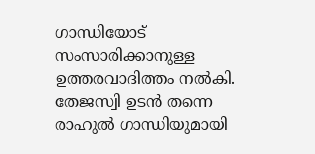ഗാന്ധിയോട് സംസാരിക്കാനുള്ള ഉത്തരവാദിത്തം നല്‍കി. തേജസ്വി ഉടന്‍ തന്നെ രാഹുല്‍ ഗാന്ധിയുമായി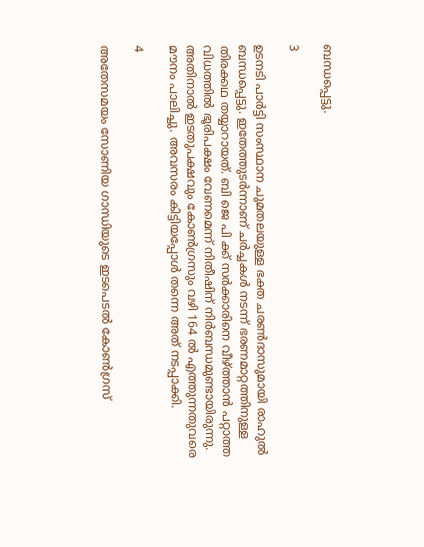ബന്ധപ്പെട്ടു.

3

ഉടനടി പാര്‍ട്ടി സംസ്ഥാന ചുമതലയുള്ള ഭക്ത ചരണ്‍ദാസുമായി രാഹുല്‍ ബന്ധപ്പെട്ടു. ഇതേത്തുടര്‍ന്നാണ് ചര്‍ച്ചകള്‍ നടന്ന് ഭരണമാറ്റത്തിനുള്ള തിരക്കഥ തയ്യാറായത്. ബി ജെ പി ക്ക് സര്‍ക്കാരിനെ വീഴ്ത്താന്‍ പറ്റാത്ത വിധത്തില്‍ ഭൂരിപക്ഷം വേണമെന്ന് നിതീഷിന് നിര്‍ബന്ധമുണ്ടായിരുന്നു. അതിനാല്‍ ഇടതുപക്ഷവും കോണ്‍ഗ്രസും വഴി 164 ല്‍ എത്തുന്നതുവരെ മൗനം പാലിച്ചു. അവസരം കിട്ടിയപ്പോള്‍ തന്നെ അത് നടപ്പാക്കി.

4

അതേസമയം സോണിയ ഗാന്ധിയുടെ ഇടപെടല്‍ കോണ്‍ഗ്രസ്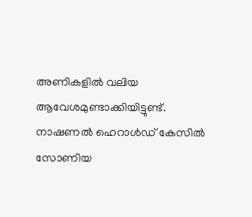അണികളില്‍ വലിയ ആവേശമുണ്ടാക്കിയിട്ടുണ്ട്. നാഷണല്‍ ഹെറാള്‍ഡ് കേസില്‍ സോണിയ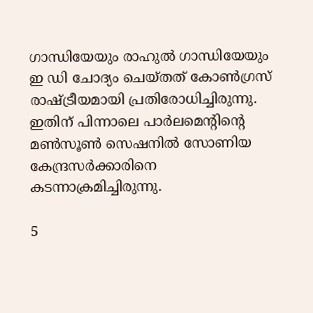ഗാന്ധിയേയും രാഹുല്‍ ഗാന്ധിയേയും ഇ ഡി ചോദ്യം ചെയ്തത് കോണ്‍ഗ്രസ് രാഷ്ട്രീയമായി പ്രതിരോധിച്ചിരുന്നു. ഇതിന് പിന്നാലെ പാര്‍ലമെന്റിന്റെ മണ്‍സൂണ്‍ സെഷനില്‍ സോണിയ കേന്ദ്രസര്‍ക്കാരിനെ കടന്നാക്രമിച്ചിരുന്നു.

5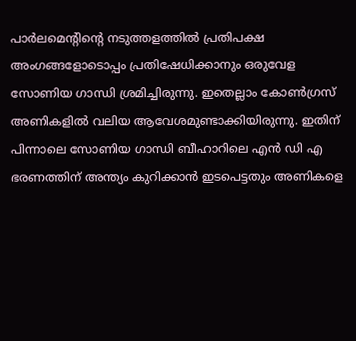പാര്‍ലമെന്റിന്റെ നടുത്തളത്തില്‍ പ്രതിപക്ഷ അംഗങ്ങളോടൊപ്പം പ്രതിഷേധിക്കാനും ഒരുവേള സോണിയ ഗാന്ധി ശ്രമിച്ചിരുന്നു. ഇതെല്ലാം കോണ്‍ഗ്രസ് അണികളില്‍ വലിയ ആവേശമുണ്ടാക്കിയിരുന്നു. ഇതിന് പിന്നാലെ സോണിയ ഗാന്ധി ബീഹാറിലെ എന്‍ ഡി എ ഭരണത്തിന് അന്ത്യം കുറിക്കാന്‍ ഇടപെട്ടതും അണികളെ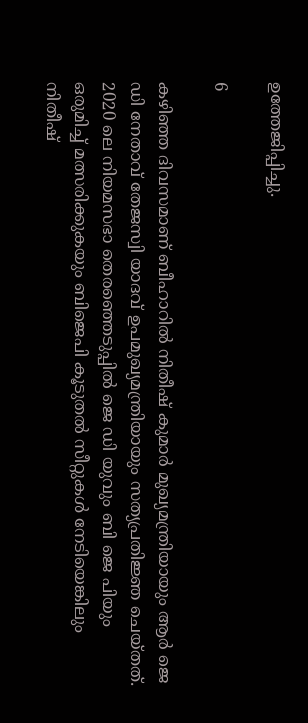ഉത്തേജിപ്പിച്ചു.

6

കഴിഞ്ഞ ദിവസമാണ് ബീഹാറില്‍ നിതീഷ് കുമാര്‍ മുഖ്യമന്ത്രിയായും ആര്‍ ജെ ഡി നേതാവ് തേജസ്വി യാദവ് ഉപമുഖ്യമന്ത്രിയായും സത്യപ്രതിജ്ഞ ചെയ്തത്. 2020 ലെ നിയമസഭാ തെരഞ്ഞെടുപ്പില്‍ ജെ ഡി യുവും ബി ജെ പിയും ഒരുമിച്ച് മത്സരിക്കുകയും ബിജെപി കൂടുതല്‍ സീറ്റുകള്‍ നേടിയെങ്കിലും നിതീഷ്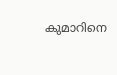കുമാറിനെ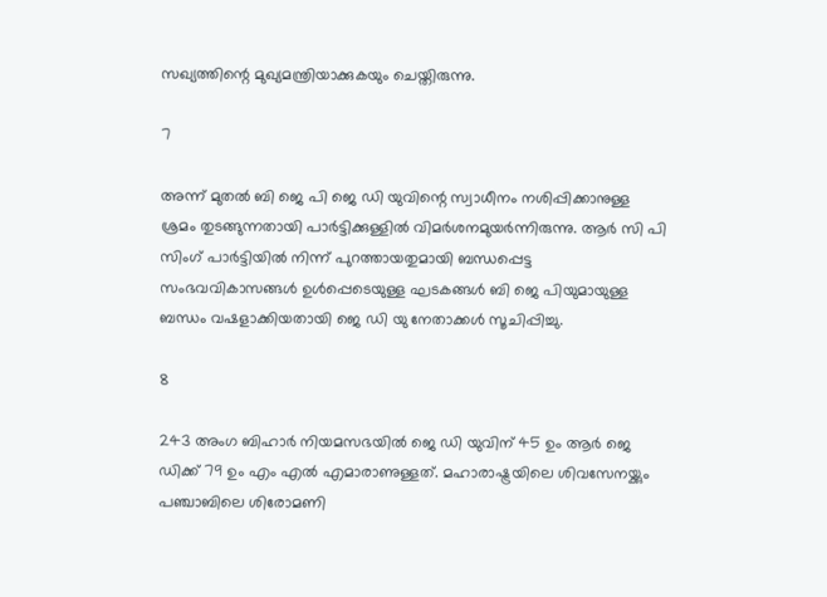സഖ്യത്തിന്റെ മുഖ്യമന്ത്രിയാക്കുകയും ചെയ്തിരുന്നു.

7

അന്ന് മുതല്‍ ബി ജെ പി ജെ ഡി യുവിന്റെ സ്വാധീനം നശിപ്പിക്കാനുള്ള ശ്രമം തുടങ്ങുന്നതായി പാര്‍ട്ടിക്കുള്ളില്‍ വിമര്‍ശനമുയര്‍ന്നിരുന്നു. ആര്‍ സി പി സിംഗ് പാര്‍ട്ടിയില്‍ നിന്ന് പുറത്തായതുമായി ബന്ധപ്പെട്ട സംഭവവികാസങ്ങള്‍ ഉള്‍പ്പെടെയുള്ള ഘടകങ്ങള്‍ ബി ജെ പിയുമായുള്ള ബന്ധം വഷളാക്കിയതായി ജെ ഡി യു നേതാക്കള്‍ സൂചിപ്പിച്ചു.

8

243 അംഗ ബിഹാര്‍ നിയമസഭയില്‍ ജെ ഡി യുവിന് 45 ഉം ആര്‍ ജെ ഡിക്ക് 79 ഉം എം എല്‍ എമാരാണുള്ളത്. മഹാരാഷ്ട്രയിലെ ശിവസേനയ്ക്കും പഞ്ചാബിലെ ശിരോമണി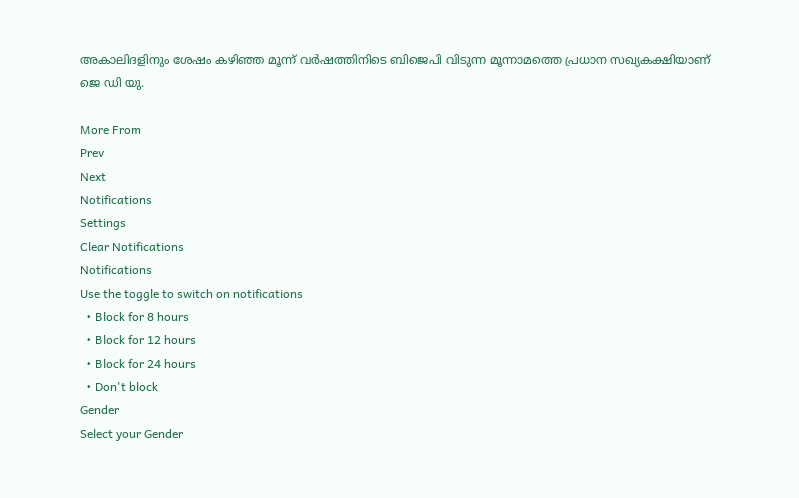അകാലിദളിനും ശേഷം കഴിഞ്ഞ മൂന്ന് വര്‍ഷത്തിനിടെ ബിജെപി വിടുന്ന മൂന്നാമത്തെ പ്രധാന സഖ്യകക്ഷിയാണ് ജെ ഡി യു.

More From
Prev
Next
Notifications
Settings
Clear Notifications
Notifications
Use the toggle to switch on notifications
  • Block for 8 hours
  • Block for 12 hours
  • Block for 24 hours
  • Don't block
Gender
Select your Gender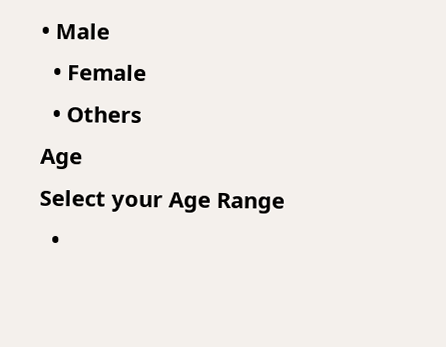• Male
  • Female
  • Others
Age
Select your Age Range
  •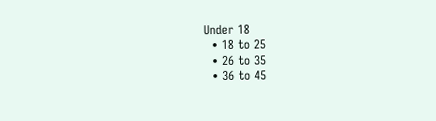Under 18
  • 18 to 25
  • 26 to 35
  • 36 to 45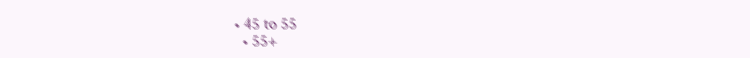• 45 to 55
  • 55+